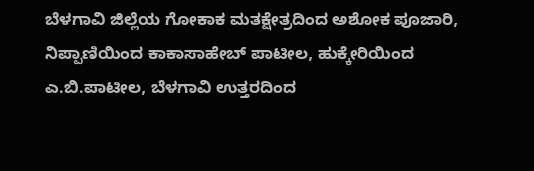ಬೆಳಗಾವಿ ಜಿಲ್ಲೆಯ ಗೋಕಾಕ ಮತಕ್ಷೇತ್ರದಿಂದ ಅಶೋಕ ಪೂಜಾರಿ, ನಿಪ್ಪಾಣಿಯಿಂದ ಕಾಕಾಸಾಹೇಬ್ ಪಾಟೀಲ, ಹುಕ್ಕೇರಿಯಿಂದ ಎ.ಬಿ.ಪಾಟೀಲ, ಬೆಳಗಾವಿ ಉತ್ತರದಿಂದ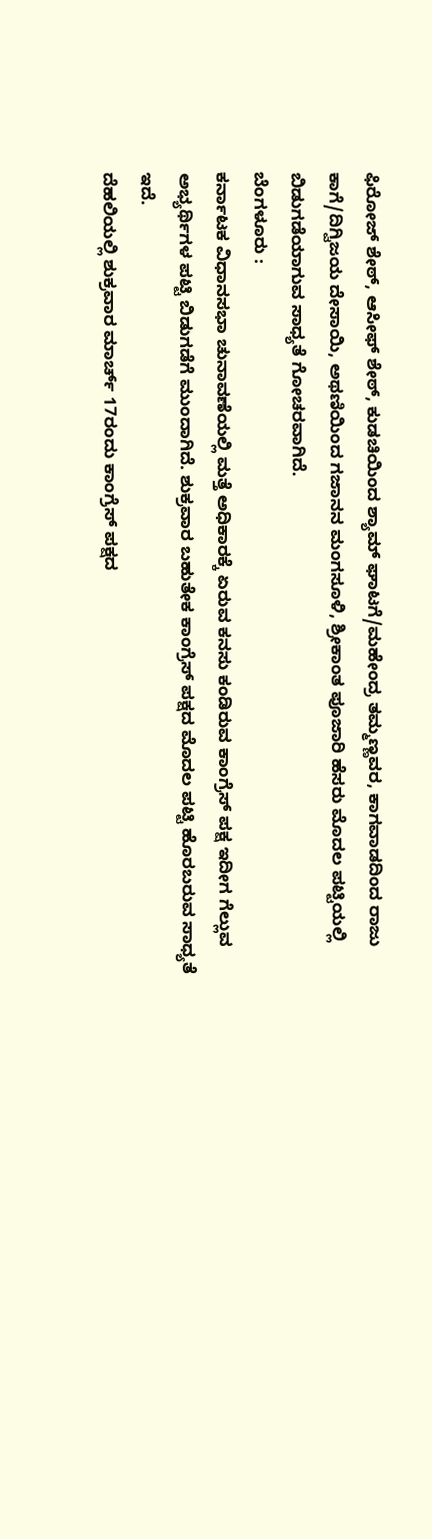ಫಿರೋಜ್ ಶೇಠ್, ಆಸೀಫ್ ಶೇಠ್, ಕುಡಚಿಯಿಂದ ಶ್ಯಾಮ್ ಘಾಟಗೆ/ಮಹೇಂದ್ರ ತಮ್ಮಣ್ಣವರ, ಕಾಗವಾಡದಿಂದ ರಾಜು ಕಾಗೆ/ದಿಗ್ವಿಜಯ ದೇಸಾಯಿ, ಅಥಣಿಯಿಂದ ಗಜಾನನ ಮಂಗಸೂಳಿ, ಶ್ರೀಕಾಂತ ಪೂಜಾರಿ ಹೆಸರು ಮೊದಲ ಪಟ್ಟಿಯಲ್ಲಿ ಬಿಡುಗಡೆಯಾಗುವ ಸಾಧ್ಯತೆ ಗೋಚರವಾಗಿದೆ.
ಬೆಂಗಳೂರು :
ಕರ್ನಾಟಕ ವಿಧಾನಸಭಾ ಚುನಾವಣೆಯಲ್ಲಿ ಮತ್ತೆ ಅಧಿಕಾರಕ್ಕೆ ಏರುವ ಕನಸು ಕಂಡಿರುವ ಕಾಂಗ್ರೆಸ್ ಪಕ್ಷ ಇದೀಗ ಗೆಲ್ಲುವ ಅಭ್ಯರ್ಥಿಗಳ ಪಟ್ಟಿ ಬಿಡುಗಡೆಗೆ ಮುಂದಾಗಿದೆ. ಶುಕ್ರವಾರ ಬಹುತೇಕ ಕಾಂಗ್ರೆಸ್ ಪಕ್ಷದ ಮೊದಲ ಪಟ್ಟಿ ಹೊರಬರುವ ಸಾಧ್ಯತೆ ಇದೆ.
ದೆಹಲಿಯಲ್ಲಿ ಶುಕ್ರವಾರ ಮಾರ್ಚ್ 17ರಂದು ಕಾಂಗ್ರೆಸ್ ಪಕ್ಷದ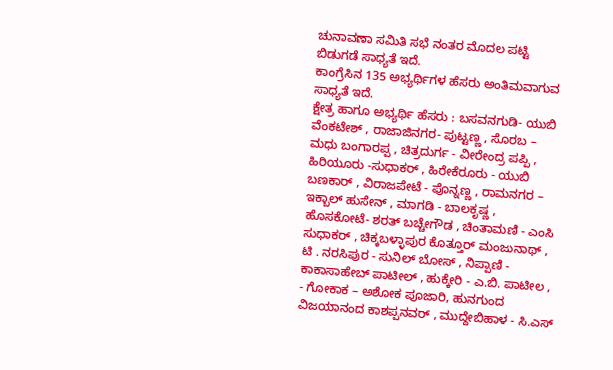ಚುನಾವಣಾ ಸಮಿತಿ ಸಭೆ ನಂತರ ಮೊದಲ ಪಟ್ಟಿ ಬಿಡುಗಡೆ ಸಾಧ್ಯತೆ ಇದೆ.
ಕಾಂಗ್ರೆಸಿನ 135 ಅಭ್ಯರ್ಥಿಗಳ ಹೆಸರು ಅಂತಿಮವಾಗುವ ಸಾಧ್ಯತೆ ಇದೆ.
ಕ್ಷೇತ್ರ ಹಾಗೂ ಅಭ್ಯರ್ಥಿ ಹೆಸರು : ಬಸವನಗುಡಿ- ಯುಬಿ ವೆಂಕಟೇಶ್ , ರಾಜಾಜಿನಗರ- ಪುಟ್ಟಣ್ಣ , ಸೊರಬ – ಮಧು ಬಂಗಾರಪ್ಪ , ಚಿತ್ರದುರ್ಗ - ವೀರೇಂದ್ರ ಪಪ್ಪಿ , ಹಿರಿಯೂರು -ಸುಧಾಕರ್ , ಹಿರೇಕೆರೂರು - ಯುಬಿ ಬಣಕಾರ್ , ವಿರಾಜಪೇಟೆ - ಪೊನ್ನಣ್ಣ , ರಾಮನಗರ – ಇಕ್ಬಾಲ್ ಹುಸೇನ್ , ಮಾಗಡಿ - ಬಾಲಕೃಷ್ಣ , ಹೊಸಕೋಟೆ- ಶರತ್ ಬಚ್ಚೇಗೌಡ , ಚಿಂತಾಮಣಿ - ಎಂಸಿ ಸುಧಾಕರ್ , ಚಿಕ್ಕಬಳ್ಳಾಪುರ ಕೊತ್ತೂರ್ ಮಂಜುನಾಥ್ , ಟಿ . ನರಸಿಪುರ - ಸುನಿಲ್ ಬೋಸ್ , ನಿಪ್ಪಾಣಿ - ಕಾಕಾಸಾಹೇಬ್ ಪಾಟೀಲ್ , ಹುಕ್ಕೇರಿ - ಎ.ಬಿ. ಪಾಟೀಲ , - ಗೋಕಾಕ – ಅಶೋಕ ಪೂಜಾರಿ, ಹುನಗುಂದ ವಿಜಯಾನಂದ ಕಾಶಪ್ಪನವರ್ , ಮುದ್ದೇಬಿಹಾಳ - ಸಿ.ಎಸ್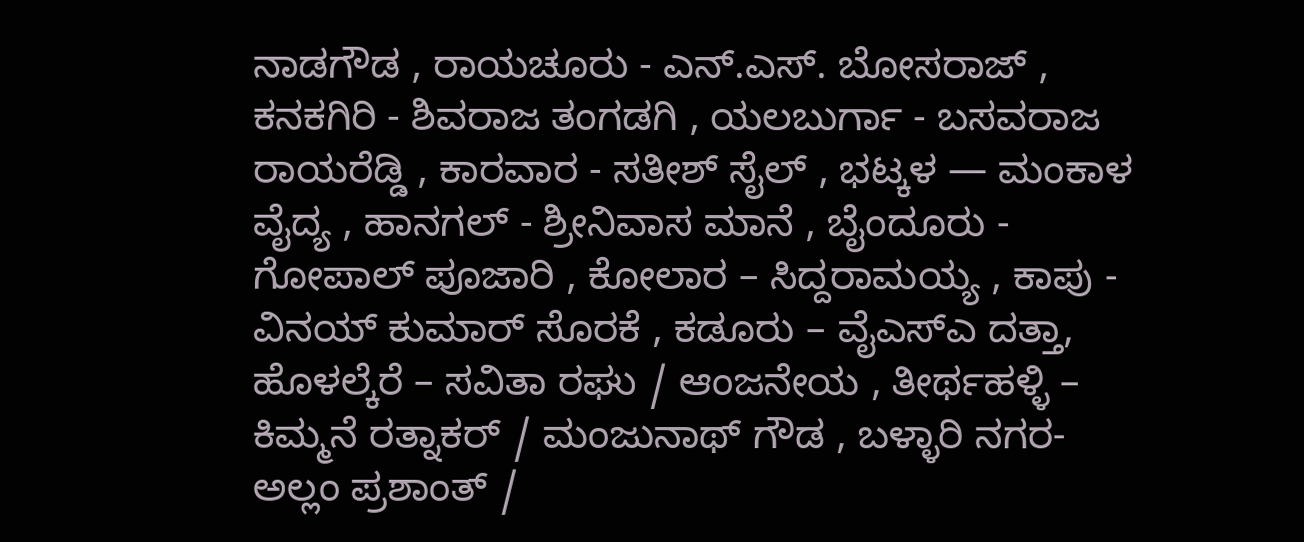ನಾಡಗೌಡ , ರಾಯಚೂರು - ಎನ್.ಎಸ್. ಬೋಸರಾಜ್ , ಕನಕಗಿರಿ - ಶಿವರಾಜ ತಂಗಡಗಿ , ಯಲಬುರ್ಗಾ - ಬಸವರಾಜ ರಾಯರೆಡ್ಡಿ , ಕಾರವಾರ - ಸತೀಶ್ ಸೈಲ್ , ಭಟ್ಕಳ — ಮಂಕಾಳ ವೈದ್ಯ , ಹಾನಗಲ್ - ಶ್ರೀನಿವಾಸ ಮಾನೆ , ಬೈಂದೂರು - ಗೋಪಾಲ್ ಪೂಜಾರಿ , ಕೋಲಾರ – ಸಿದ್ದರಾಮಯ್ಯ , ಕಾಪು - ವಿನಯ್ ಕುಮಾರ್ ಸೊರಕೆ , ಕಡೂರು – ವೈಎಸ್ಎ ದತ್ತಾ, ಹೊಳಲ್ಕೆರೆ – ಸವಿತಾ ರಘು / ಆಂಜನೇಯ , ತೀರ್ಥಹಳ್ಳಿ – ಕಿಮ್ಮನೆ ರತ್ನಾಕರ್ / ಮಂಜುನಾಥ್ ಗೌಡ , ಬಳ್ಳಾರಿ ನಗರ- ಅಲ್ಲಂ ಪ್ರಶಾಂತ್ /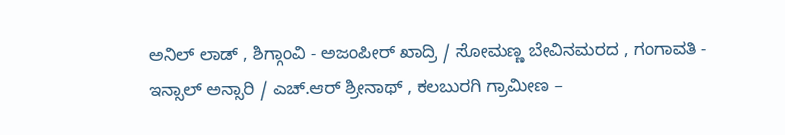ಅನಿಲ್ ಲಾಡ್ , ಶಿಗ್ಗಾಂವಿ - ಅಜಂಪೀರ್ ಖಾದ್ರಿ / ಸೋಮಣ್ಣ ಬೇವಿನಮರದ , ಗಂಗಾವತಿ - ಇನ್ಸಾಲ್ ಅನ್ಸಾರಿ / ಎಚ್.ಆರ್ ಶ್ರೀನಾಥ್ , ಕಲಬುರಗಿ ಗ್ರಾಮೀಣ –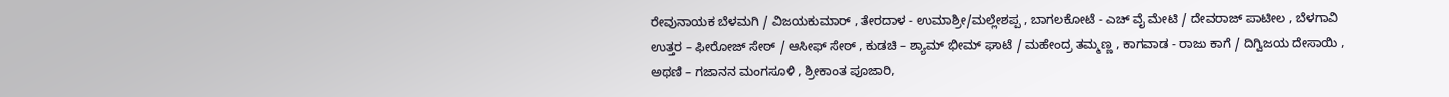ರೇವುನಾಯಕ ಬೆಳಮಗಿ / ವಿಜಯಕುಮಾರ್ , ತೇರದಾಳ - ಉಮಾಶ್ರೀ/ಮಲ್ಲೇಶಪ್ಪ , ಬಾಗಲಕೋಟೆ - ಎಚ್ ವೈ ಮೇಟಿ / ದೇವರಾಜ್ ಪಾಟೀಲ , ಬೆಳಗಾವಿ ಉತ್ತರ – ಫೀರೋಜ್ ಸೇಠ್ / ಆಸೀಫ್ ಸೇಠ್ , ಕುಡಚಿ – ಶ್ಯಾಮ್ ಭೀಮ್ ಘಾಟೆ / ಮಹೇಂದ್ರ ತಮ್ಮಣ್ಣ , ಕಾಗವಾಡ - ರಾಜು ಕಾಗೆ / ದಿಗ್ವಿಜಯ ದೇಸಾಯಿ , ಅಥಣಿ – ಗಜಾನನ ಮಂಗಸೂಳಿ , ಶ್ರೀಕಾಂತ ಪೂಜಾರಿ,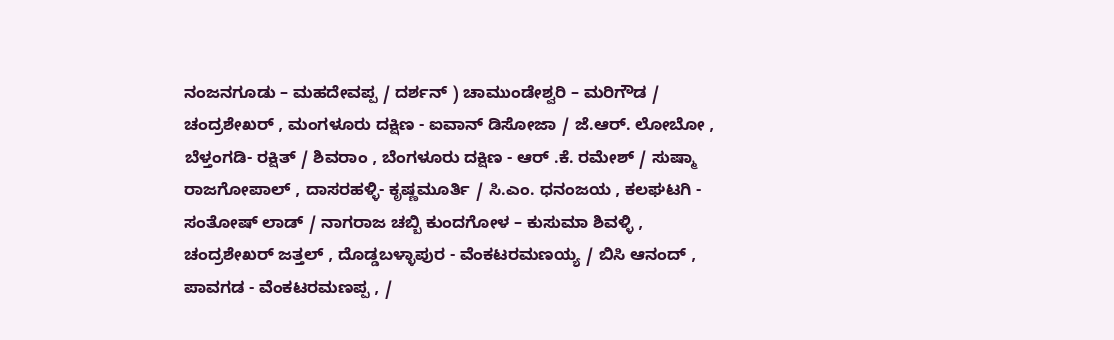ನಂಜನಗೂಡು – ಮಹದೇವಪ್ಪ / ದರ್ಶನ್ ) ಚಾಮುಂಡೇಶ್ವರಿ – ಮರಿಗೌಡ / ಚಂದ್ರಶೇಖರ್ , ಮಂಗಳೂರು ದಕ್ಷಿಣ - ಐವಾನ್ ಡಿಸೋಜಾ / ಜೆ.ಆರ್. ಲೋಬೋ , ಬೆಳ್ತಂಗಡಿ- ರಕ್ಷಿತ್ / ಶಿವರಾಂ , ಬೆಂಗಳೂರು ದಕ್ಷಿಣ - ಆರ್ .ಕೆ. ರಮೇಶ್ / ಸುಷ್ಮಾ ರಾಜಗೋಪಾಲ್ , ದಾಸರಹಳ್ಳಿ- ಕೃಷ್ಣಮೂರ್ತಿ / ಸಿ.ಎಂ. ಧನಂಜಯ , ಕಲಘಟಗಿ - ಸಂತೋಷ್ ಲಾಡ್ / ನಾಗರಾಜ ಚಬ್ಬಿ ಕುಂದಗೋಳ – ಕುಸುಮಾ ಶಿವಳ್ಳಿ , ಚಂದ್ರಶೇಖರ್ ಜತ್ತಲ್ , ದೊಡ್ಡಬಳ್ಳಾಪುರ - ವೆಂಕಟರಮಣಯ್ಯ / ಬಿಸಿ ಆನಂದ್ , ಪಾವಗಡ - ವೆಂಕಟರಮಣಪ್ಪ , /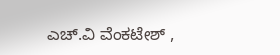ಎಚ್.ವಿ ವೆಂಕಟೇಶ್ ,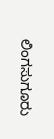ಲಿಂಗಸುಗೂರು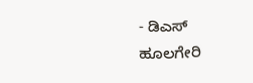- ಡಿಎಸ್ ಹೂಲಗೇರಿ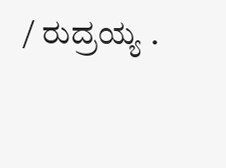/ ರುದ್ರಯ್ಯ .